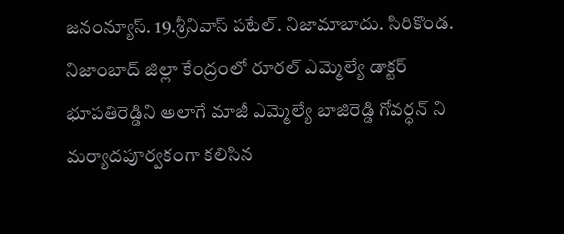జనంన్యూస్. 19.శ్రీనివాస్ పటేల్. నిజామాబాదు. సిరికొండ.
నిజాంబాద్ జిల్లా కేంద్రంలో రూరల్ ఎమ్మెల్యే డాక్టర్ భూపతిరెడ్డిని అలాగే మాజీ ఎమ్మెల్యే బాజిరెడ్డి గోవర్ధన్ ని మర్యాదపూర్వకంగా కలిసిన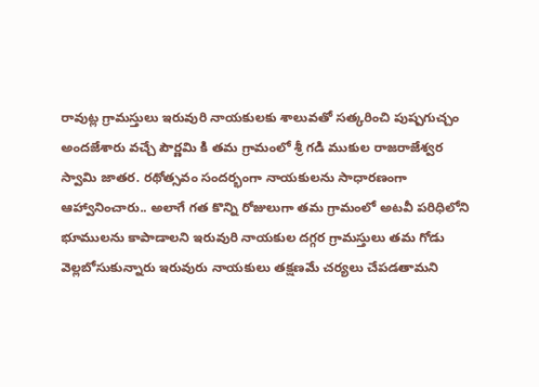రావుట్ల గ్రామస్తులు ఇరువురి నాయకులకు శాలువతో సత్కరించి పుష్పగుచ్చం అందజేశారు వచ్చే పౌర్ణమి కి తమ గ్రామంలో శ్రీ గడి ముకుల రాజరాజేశ్వర స్వామి జాతర. రథోత్సవం సందర్భంగా నాయకులను సాధారణంగా ఆహ్వానించారు.. అలాగే గత కొన్ని రోజులుగా తమ గ్రామంలో అటవీ పరిధిలోని భూములను కాపాడాలని ఇరువురి నాయకుల దగ్గర గ్రామస్తులు తమ గోడు వెల్లబోసుకున్నారు ఇరువురు నాయకులు తక్షణమే చర్యలు చేపడతామని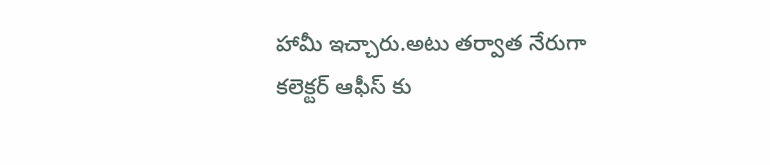హామీ ఇచ్చారు.అటు తర్వాత నేరుగా కలెక్టర్ ఆఫీస్ కు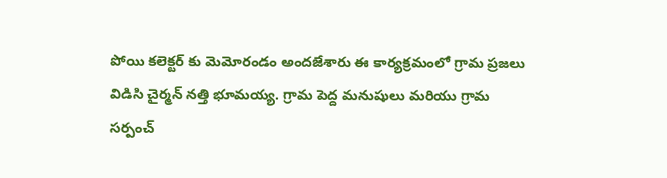పోయి కలెక్టర్ కు మెమోరండం అందజేశారు ఈ కార్యక్రమంలో గ్రామ ప్రజలు విడిసి చైర్మన్ నత్తి భూమయ్య. గ్రామ పెద్ద మనుషులు మరియు గ్రామ సర్పంచ్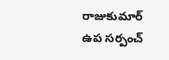రాజుకుమార్ ఉప సర్పంచ్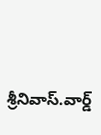శ్రీనివాస్.వార్డ్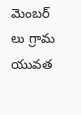మెంబర్ లు గ్రామ యువత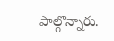పాల్గొన్నారు.